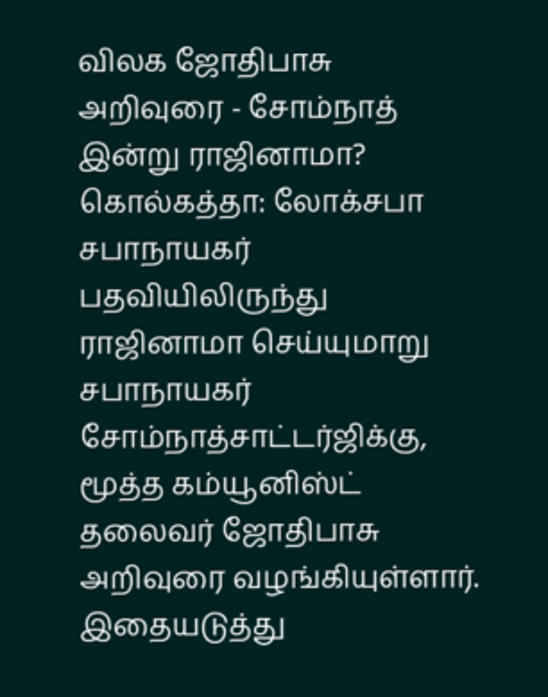விலக ஜோதிபாசு அறிவுரை - சோம்நாத் இன்று ராஜினாமா?
கொல்கத்தா: லோக்சபா சபாநாயகர் பதவியிலிருந்து ராஜினாமா செய்யுமாறு சபாநாயகர் சோம்நாத்சாட்டர்ஜிக்கு, மூத்த கம்யூனிஸ்ட் தலைவர் ஜோதிபாசு அறிவுரை வழங்கியுள்ளார். இதையடுத்து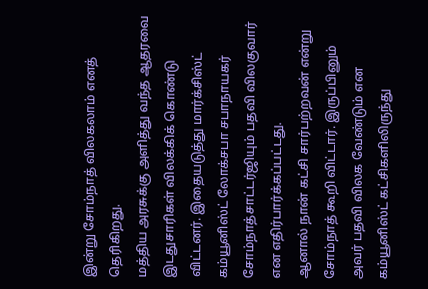இன்று சோம்நாத் விலகலாம் எனத் தெரிகிறது.
மத்திய அரசுக்கு அளித்து வந்த ஆதரவை இடதுசாரிகள் விலக்கிக் கொண்டு விட்டனர். இதையடுத்து மார்க்சிஸ்ட் கம்யூனிஸ்ட் லோக்சபா சபாநாயகர் சோம்நாத்சாட்டர்ஜியும் பதவி விலகுவார் என எதிர்பார்க்கப்பட்டது.
ஆனால் நான் கட்சி சார்பற்றவன் என்று சோம்நாத் கூறி விட்டார். இருப்பினும் அவர் பதவி விலக வேண்டும் என கம்யூனிஸ்ட் கட்சிகளிலிருந்து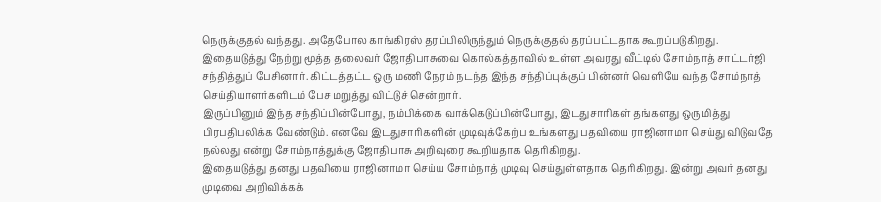நெருக்குதல் வந்தது. அதேபோல காங்கிரஸ் தரப்பிலிருந்தும் நெருக்குதல் தரப்பட்டதாக கூறப்படுகிறது.
இதையடுத்து நேற்று மூத்த தலைவர் ஜோதிபாசுவை கொல்கத்தாவில் உள்ள அவரது வீட்டில் சோம்நாத் சாட்டர்ஜி சந்தித்துப் பேசினார். கிட்டத்தட்ட ஒரு மணி நேரம் நடந்த இந்த சந்திப்புக்குப் பின்னர் வெளியே வந்த சோம்நாத் செய்தியாளர்களிடம் பேச மறுத்து விட்டுச் சென்றார்.
இருப்பினும் இந்த சந்திப்பின்போது, நம்பிக்கை வாக்கெடுப்பின்போது, இடதுசாரிகள் தங்களது ஒருமித்து பிரபதிபலிக்க வேண்டும். எனவே இடதுசாரிகளின் முடிவுக்கேற்ப உங்களது பதவியை ராஜினாமா செய்து விடுவதே நல்லது என்று சோம்நாத்துக்கு ஜோதிபாசு அறிவுரை கூறியதாக தெரிகிறது.
இதையடுத்து தனது பதவியை ராஜினாமா செய்ய சோம்நாத் முடிவு செய்துள்ளதாக தெரிகிறது. இன்று அவர் தனது முடிவை அறிவிக்கக்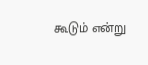கூடும் என்று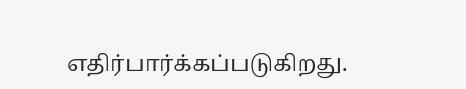எதிர்பார்க்கப்படுகிறது.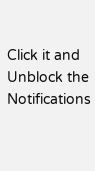Click it and Unblock the Notifications